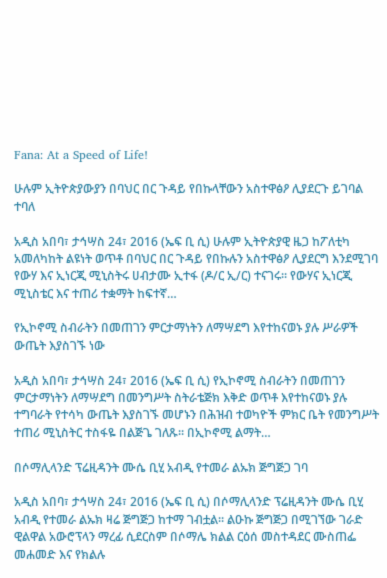Fana: At a Speed of Life!

ሁሉም ኢትዮጵያውያን በባህር በር ጉዳይ የበኩላቸውን አስተዋፅዖ ሊያደርጉ ይገባል ተባለ

አዲስ አበባ፣ ታኅሣስ 24፣ 2016 (ኤፍ ቢ ሲ) ሁሉም ኢትዮጵያዊ ዜጋ ከፖለቲካ አመለካከት ልዩነት ወጥቶ በባህር በር ጉዳይ የበኩሉን አስተዋፅዖ ሊያደርግ እንደሚገባ የውሃ እና ኢነርጂ ሚኒስትሩ ሀብታሙ ኢተፋ (ዶ/ር ኢ/ር) ተናገሩ፡፡ የውሃና ኢነርጂ ሚኒስቴር እና ተጠሪ ተቋማት ከፍተኛ…

የኢኮኖሚ ስብራትን በመጠገን ምርታማነትን ለማሣደግ እየተከናወኑ ያሉ ሥራዎች ውጤት እያስገኙ ነው

አዲስ አበባ፣ ታኅሣስ 24፣ 2016 (ኤፍ ቢ ሲ) የኢኮኖሚ ስብራትን በመጠገን ምርታማነትን ለማሣደግ በመንግሥት ስትራቴጅክ እቅድ ወጥቶ እየተከናወኑ ያሉ ተግባራት የተሳካ ውጤት እያስገኙ መሆኑን በሕዝብ ተወካዮች ምክር ቤት የመንግሥት ተጠሪ ሚኒስትር ተስፋዬ በልጅጌ ገለጹ። በኢኮኖሚ ልማት…

በሶማሊላንድ ፕሬዚዳንት ሙሴ ቢሂ አብዲ የተመራ ልኡክ ጅግጅጋ ገባ

አዲስ አበባ፣ ታኅሣስ 24፣ 2016 (ኤፍ ቢ ሲ) በሶማሊላንድ ፕሬዚዳንት ሙሴ ቢሂ አብዲ የተመራ ልኡክ ዛሬ ጅግጅጋ ከተማ ገብቷል። ልዑኩ ጅግጅጋ በሚገኘው ገራድ ዊልዋል አውሮፕላን ማረፊ ሲደርስም በሶማሌ ክልል ርዕሰ መስተዳደር ሙስጠፌ መሐመድ እና የክልሉ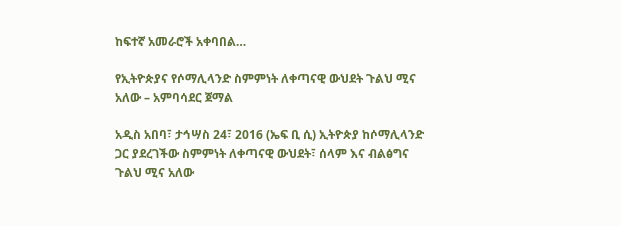ከፍተኛ አመራሮች አቀባበል…

የኢትዮጵያና የሶማሊላንድ ስምምነት ለቀጣናዊ ውህደት ጉልህ ሚና አለው – አምባሳደር ጀማል

አዲስ አበባ፣ ታኅሣስ 24፣ 2016 (ኤፍ ቢ ሲ) ኢትዮጵያ ከሶማሊላንድ ጋር ያደረገችው ስምምነት ለቀጣናዊ ውህደት፣ ሰላም እና ብልፅግና ጉልህ ሚና አለው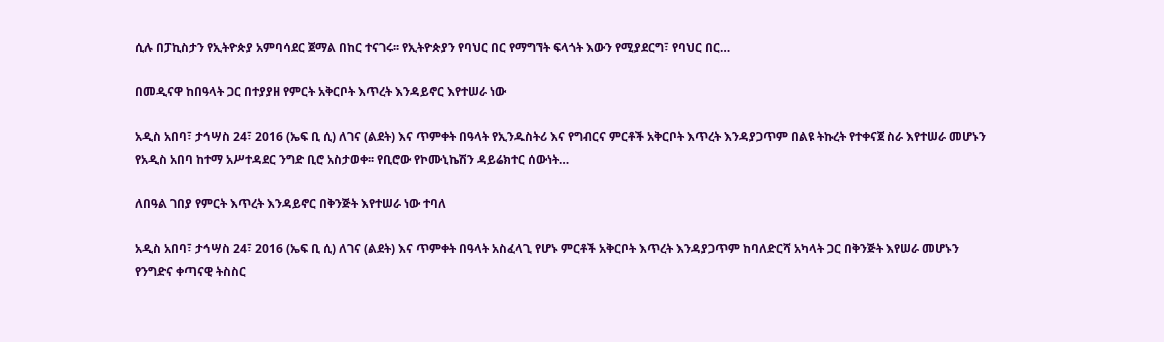ሲሉ በፓኪስታን የኢትዮጵያ አምባሳደር ጀማል በከር ተናገሩ፡፡ የኢትዮጵያን የባህር በር የማግኘት ፍላጎት እውን የሚያደርግ፣ የባህር በር…

በመዲናዋ ከበዓላት ጋር በተያያዘ የምርት አቅርቦት እጥረት እንዳይኖር እየተሠራ ነው

አዲስ አበባ፣ ታኅሣስ 24፣ 2016 (ኤፍ ቢ ሲ) ለገና (ልደት) እና ጥምቀት በዓላት የኢንዱስትሪ እና የግብርና ምርቶች አቅርቦት እጥረት እንዳያጋጥም በልዩ ትኩረት የተቀናጀ ስራ እየተሠራ መሆኑን የአዲስ አበባ ከተማ አሥተዳደር ንግድ ቢሮ አስታወቀ፡፡ የቢሮው የኮሙኒኬሽን ዳይሬክተር ሰውነት…

ለበዓል ገበያ የምርት እጥረት እንዳይኖር በቅንጅት እየተሠራ ነው ተባለ

አዲስ አበባ፣ ታኅሣስ 24፣ 2016 (ኤፍ ቢ ሲ) ለገና (ልደት) እና ጥምቀት በዓላት አስፈላጊ የሆኑ ምርቶች አቅርቦት እጥረት እንዳያጋጥም ከባለድርሻ አካላት ጋር በቅንጅት እየሠራ መሆኑን የንግድና ቀጣናዊ ትስስር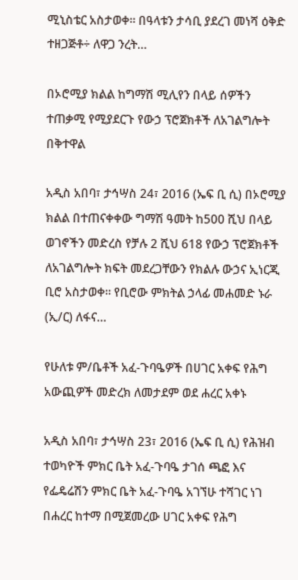ሚኒስቴር አስታወቀ፡፡ በዓላቱን ታሳቢ ያደረገ መነሻ ዕቅድ ተዘጋጅቶ÷ ለዋጋ ንረት…

በኦሮሚያ ክልል ከግማሽ ሚሊየን በላይ ሰዎችን ተጠቃሚ የሚያደርጉ የውኃ ፕሮጀክቶች ለአገልግሎት በቅተዋል

አዲስ አበባ፣ ታኅሣስ 24፣ 2016 (ኤፍ ቢ ሲ) በኦሮሚያ ክልል በተጠናቀቀው ግማሽ ዓመት ከ500 ሺህ በላይ ወገኖችን መድረስ የቻሉ 2 ሺህ 618 የውኃ ፕሮጀክቶች ለአገልግሎት ክፍት መደረጋቸውን የክልሉ ውኃና ኢነርጂ ቢሮ አስታወቀ፡፡ የቢሮው ምክትል ኃላፊ መሐመድ ኑራ (ኢ/ር) ለፋና…

የሁለቱ ም/ቤቶች አፈ-ጉባዔዎች በሀገር አቀፍ የሕግ አውጪዎች መድረክ ለመታደም ወደ ሐረር አቀኑ

አዲስ አበባ፣ ታኅሣስ 23፣ 2016 (ኤፍ ቢ ሲ) የሕዝብ ተወካዮች ምክር ቤት አፈ-ጉባዔ ታገሰ ጫፎ እና የፌዴሬሽን ምክር ቤት አፈ-ጉባዔ አገኘሁ ተሻገር ነገ በሐረር ከተማ በሚጀመረው ሀገር አቀፍ የሕግ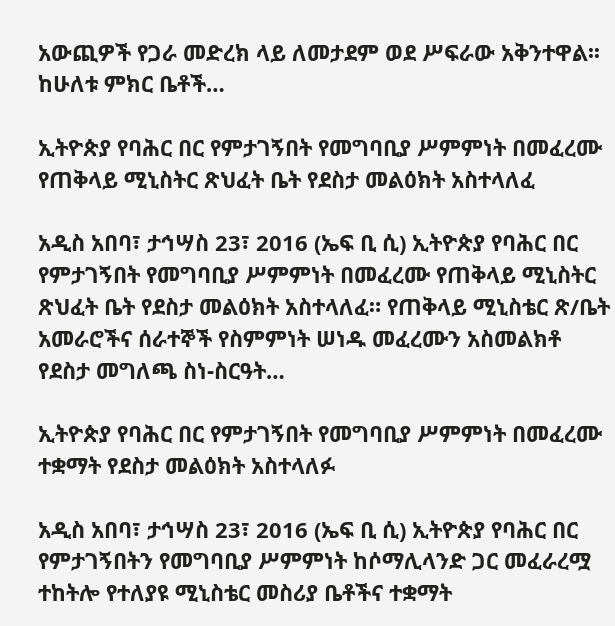አውጪዎች የጋራ መድረክ ላይ ለመታደም ወደ ሥፍራው አቅንተዋል፡፡ ከሁለቱ ምክር ቤቶች…

ኢትዮጵያ የባሕር በር የምታገኝበት የመግባቢያ ሥምምነት በመፈረሙ የጠቅላይ ሚኒስትር ጽህፈት ቤት የደስታ መልዕክት አስተላለፈ

አዲስ አበባ፣ ታኅሣስ 23፣ 2016 (ኤፍ ቢ ሲ) ኢትዮጵያ የባሕር በር የምታገኝበት የመግባቢያ ሥምምነት በመፈረሙ የጠቅላይ ሚኒስትር ጽህፈት ቤት የደስታ መልዕክት አስተላለፈ። የጠቅላይ ሚኒስቴር ጽ/ቤት አመራሮችና ሰራተኞች የስምምነት ሠነዱ መፈረሙን አስመልክቶ የደስታ መግለጫ ስነ-ስርዓት…

ኢትዮጵያ የባሕር በር የምታገኝበት የመግባቢያ ሥምምነት በመፈረሙ ተቋማት የደስታ መልዕክት አስተላለፉ

አዲስ አበባ፣ ታኅሣስ 23፣ 2016 (ኤፍ ቢ ሲ) ኢትዮጵያ የባሕር በር የምታገኝበትን የመግባቢያ ሥምምነት ከሶማሊላንድ ጋር መፈራረሟ ተከትሎ የተለያዩ ሚኒስቴር መስሪያ ቤቶችና ተቋማት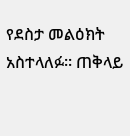የደስታ መልዕክት አስተላለፉ፡፡ ጠቅላይ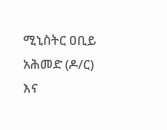ሚኒስትር ዐቢይ አሕመድ (ዶ/ር) እና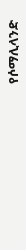የሶማሊላንድ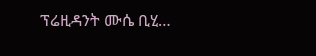ፕሬዚዳንት ሙሴ ቢሂ…